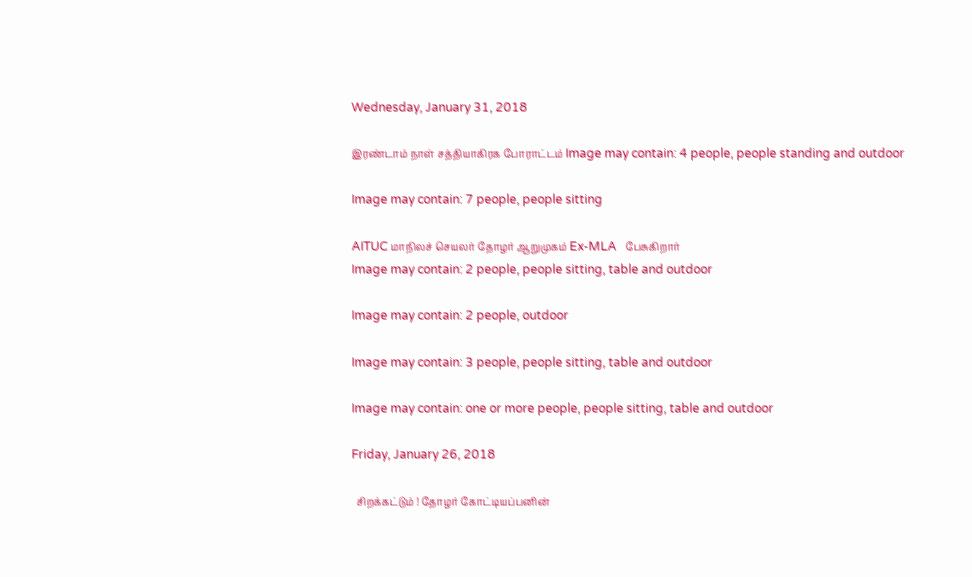Wednesday, January 31, 2018

இரண்டாம் நாள் சத்தியாகிரக போராட்டம் Image may contain: 4 people, people standing and outdoor

Image may contain: 7 people, people sitting

AITUC மாநிலச் செயலர் தோழர் ஆறுமுகம் Ex-MLA   பேசுகிறார்
Image may contain: 2 people, people sitting, table and outdoor

Image may contain: 2 people, outdoor

Image may contain: 3 people, people sitting, table and outdoor

Image may contain: one or more people, people sitting, table and outdoor

Friday, January 26, 2018

  சிறக்கட்டும் ! தோழர் கோட்டியப்பனின்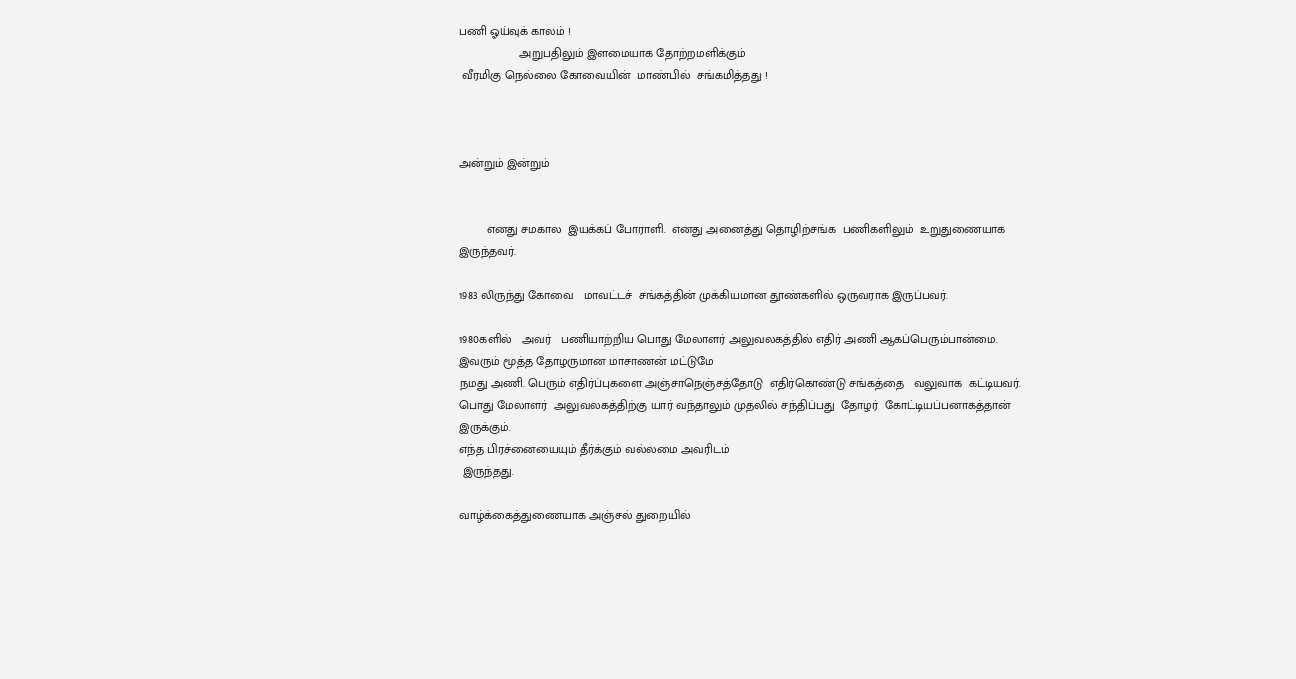பணி ஓய்வுக் காலம் !
                  அறுபதிலும் இளமையாக தோற்றமளிக்கும்
 வீரமிகு நெல்லை கோவையின்  மாண்பில்  சங்கமித்தது !



அன்றும் இன்றும்


        எனது சமகால  இயக்கப் போராளி.  எனது அனைத்து தொழிற்சங்க  பணிகளிலும்  உறுதுணையாக இருந்தவர்.

1983 லிருந்து கோவை   மாவட்டச்  சங்கத்தின் முக்கியமான தூண்களில் ஒருவராக இருப்பவர்.

1980களில்   அவர்   பணியாற்றிய பொது மேலாளர் அலுவலகத்தில் எதிர் அணி ஆகப்பெரும்பான்மை.
இவரும் மூத்த தோழருமான மாசாணன் மட்டுமே
நமது அணி. பெரும் எதிர்ப்புகளை அஞ்சாநெஞ்சத்தோடு  எதிர்கொண்டு சங்கத்தை   வலுவாக  கட்டியவர்.   பொது மேலாளர்  அலுவலகத்திற்கு யார் வந்தாலும் முதலில் சந்திப்பது  தோழர்  கோட்டியப்பனாகத்தான் இருக்கும்.
எந்த பிரச்னையையும் தீர்க்கும் வல்லமை அவரிடம்
 இருந்தது.

வாழ்க்கைத்துணையாக அஞ்சல் துறையில்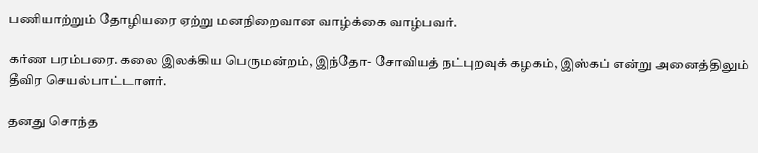பணியாற்றும் தோழியரை ஏற்று மனநிறைவான வாழ்க்கை வாழ்பவர்.

கர்ண பரம்பரை. கலை இலக்கிய பெருமன்றம், இந்தோ- சோவியத் நட்புறவுக் கழகம், இஸ்கப் என்று அனைத்திலும் தீவிர செயல்பாட்டாளர்.

தனது சொந்த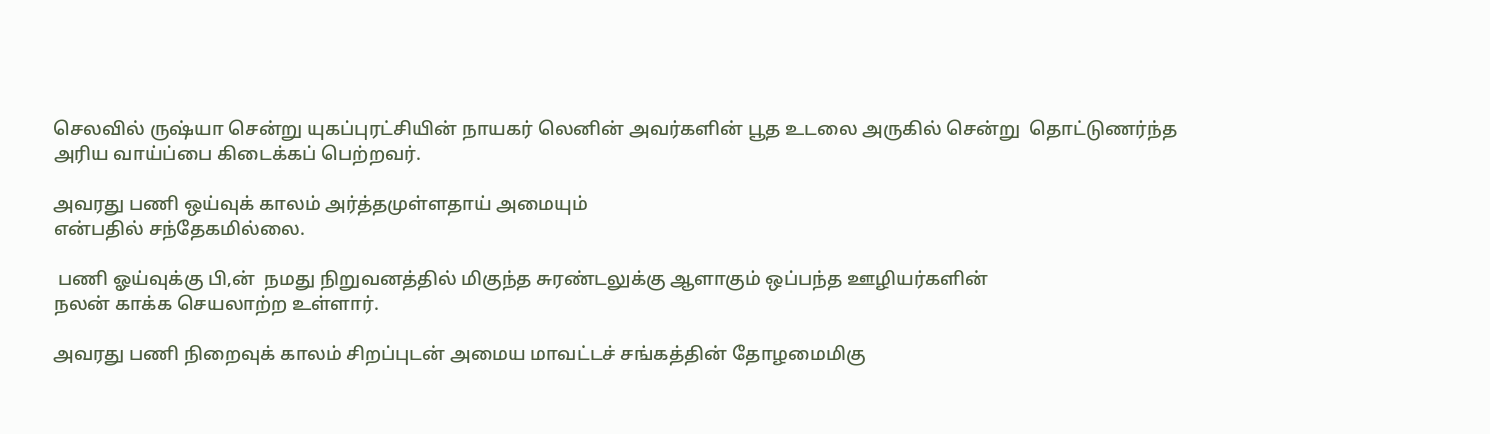செலவில் ருஷ்யா சென்று யுகப்புரட்சியின் நாயகர் லெனின் அவர்களின் பூத உடலை அருகில் சென்று  தொட்டுணர்ந்த அரிய வாய்ப்பை கிடைக்கப் பெற்றவர்.

அவரது பணி ஒய்வுக் காலம் அர்த்தமுள்ளதாய் அமையும்
என்பதில் சந்தேகமில்லை.

 பணி ஓய்வுக்கு பி,ன்  நமது நிறுவனத்தில் மிகுந்த சுரண்டலுக்கு ஆளாகும் ஒப்பந்த ஊழியர்களின்
நலன் காக்க செயலாற்ற உள்ளார்.

அவரது பணி நிறைவுக் காலம் சிறப்புடன் அமைய மாவட்டச் சங்கத்தின் தோழமைமிகு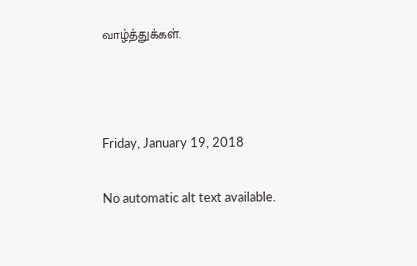வாழ்த்துக்கள்.



Friday, January 19, 2018

No automatic alt text available.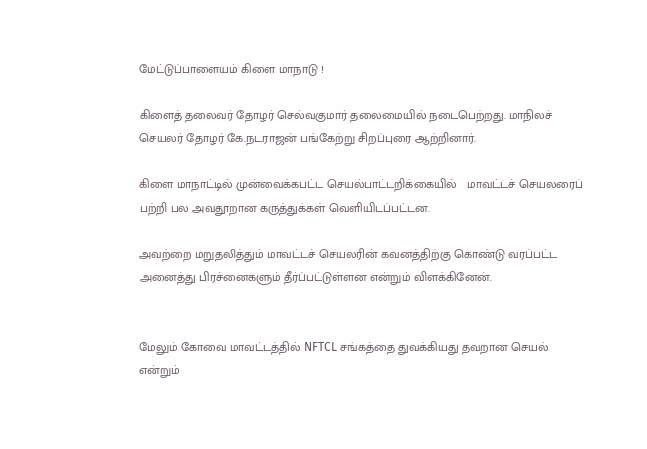மேட்டுப்பாளையம் கிளை மாநாடு !

கிளைத் தலைவர் தோழர் செல்வகுமார் தலைமையில் நடைபெற்றது. மாநிலச் செயலர் தோழர் கே.நடராஜன் பங்கேற்று சிறப்புரை ஆற்றினார்.

கிளை மாநாட்டில் முன்வைக்கபட்ட செயல்பாட்டறிக்கையில்   மாவட்டச் செயலரைப் பற்றி பல அவதூறான கருத்துக்கள் வெளியிடப்பட்டன.

அவற்றை மறுதலித்தும் மாவட்டச் செயலரின் கவனத்திற்கு கொண்டு வரப்பட்ட அனைத்து பிரச்னைகளும் தீர்ப்பட்டுள்ளன என்றும் விளக்கினேன்.


மேலும் கோவை மாவட்டத்தில் NFTCL சங்கத்தை துவக்கியது தவறான செயல் என்றும்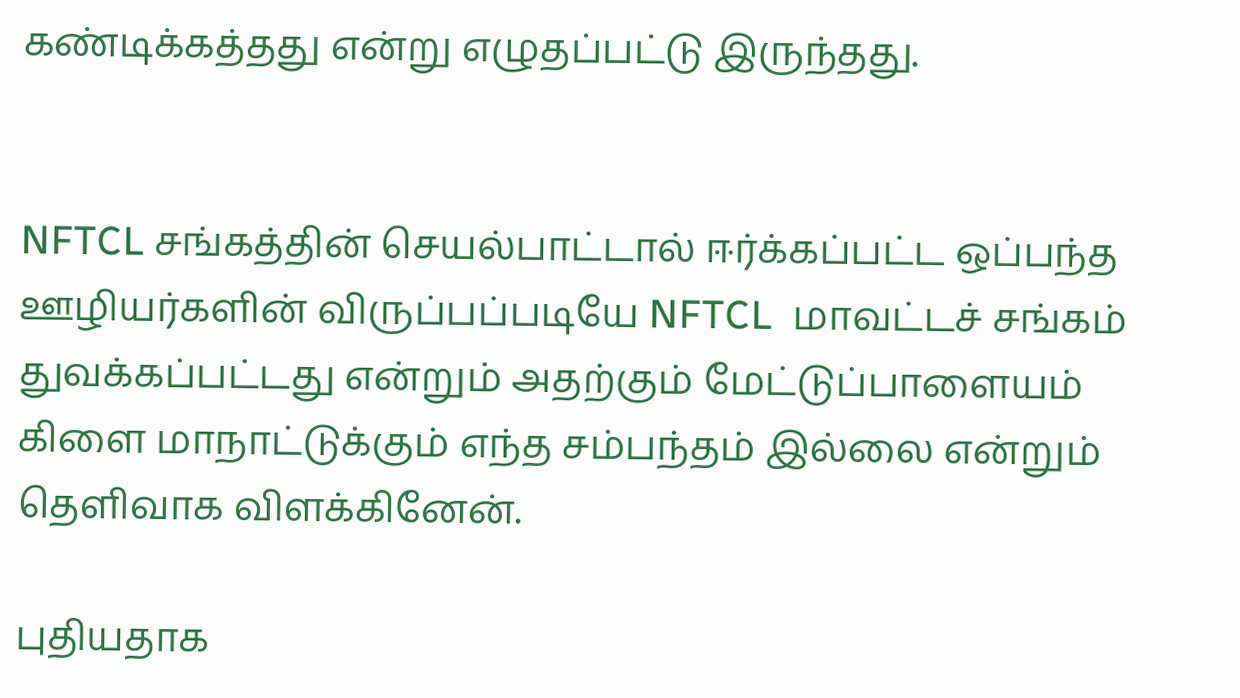கண்டிக்கத்தது என்று எழுதப்பட்டு இருந்தது.


NFTCL சங்கத்தின் செயல்பாட்டால் ஈர்க்கப்பட்ட ஒப்பந்த ஊழியர்களின் விருப்பப்படியே NFTCL  மாவட்டச் சங்கம் துவக்கப்பட்டது என்றும் அதற்கும் மேட்டுப்பாளையம்     கிளை மாநாட்டுக்கும் எந்த சம்பந்தம் இல்லை என்றும்
தெளிவாக விளக்கினேன்.

புதியதாக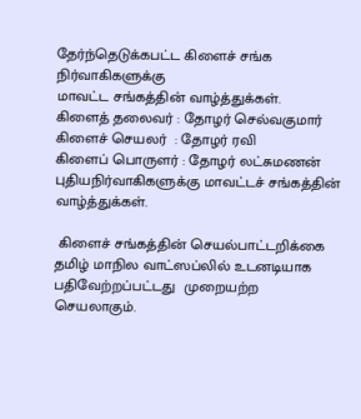தேர்ந்தெடுக்கபட்ட கிளைச் சங்க நிர்வாகிகளுக்கு
மாவட்ட சங்கத்தின் வாழ்த்துக்கள்.
கிளைத் தலைவர் : தோழர் செல்வகுமார்
கிளைச் செயலர்  : தோழர் ரவி
கிளைப் பொருளர் : தோழர் லட்சுமணன்
புதியநிர்வாகிகளுக்கு மாவட்டச் சங்கத்தின் வாழ்த்துக்கள்.

 கிளைச் சங்கத்தின் செயல்பாட்டறிக்கை தமிழ் மாநில வாட்ஸப்லில் உடனடியாக பதிவேற்றப்பட்டது  முறையற்ற
செயலாகும்.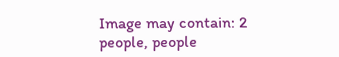Image may contain: 2 people, people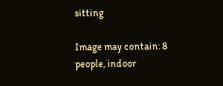sitting

Image may contain: 8 people, indoor